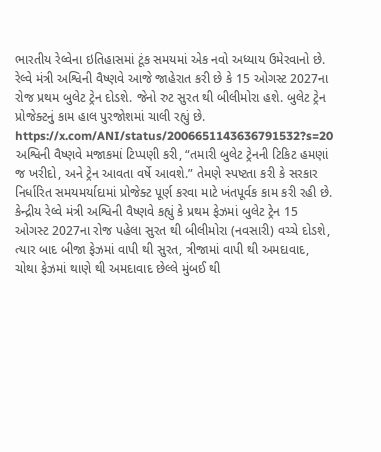ભારતીય રેલ્વેના ઇતિહાસમાં ટૂંક સમયમાં એક નવો અધ્યાય ઉમેરવાનો છે. રેલ્વે મંત્રી અશ્વિની વૈષ્ણવે આજે જાહેરાત કરી છે કે 15 ઓગસ્ટ 2027ના રોજ પ્રથમ બુલેટ ટ્રેન દોડશે. જેનો રુટ સુરત થી બીલીમોરા હશે. બુલેટ ટ્રેન પ્રોજેક્ટનું કામ હાલ પુરજોશમાં ચાલી રહ્યું છે.
https://x.com/ANI/status/2006651143636791532?s=20
અશ્વિની વૈષ્ણવે મજાકમાં ટિપ્પણી કરી, “તમારી બુલેટ ટ્રેનની ટિકિટ હમણાં જ ખરીદો, અને ટ્રેન આવતા વર્ષે આવશે.” તેમણે સ્પષ્ટતા કરી કે સરકાર નિર્ધારિત સમયમર્યાદામાં પ્રોજેક્ટ પૂર્ણ કરવા માટે ખંતપૂર્વક કામ કરી રહી છે.
કેન્દ્રીય રેલ્વે મંત્રી અશ્વિની વૈષ્ણવે કહ્યું કે પ્રથમ ફેઝમાં બુલેટ ટ્રેન 15 ઓગસ્ટ 2027ના રોજ પહેલા સુરત થી બીલીમોરા (નવસારી) વચ્ચે દોડશે, ત્યાર બાદ બીજા ફેઝમાં વાપી થી સુરત, ત્રીજામાં વાપી થી અમદાવાદ, ચોથા ફેઝમાં થાણે થી અમદાવાદ છેલ્લે મુંબઈ થી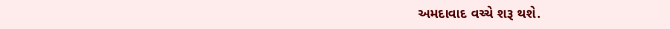અમદાવાદ વચ્ચે શરૂ થશે.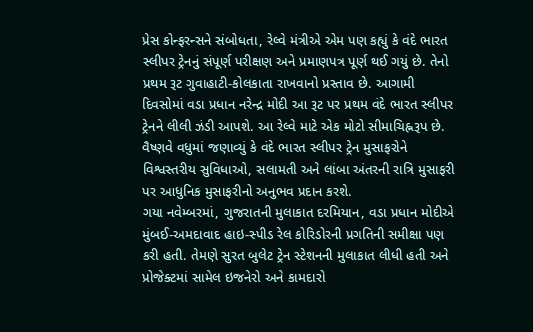પ્રેસ કોન્ફરન્સને સંબોધતા, રેલ્વે મંત્રીએ એમ પણ કહ્યું કે વંદે ભારત સ્લીપર ટ્રેનનું સંપૂર્ણ પરીક્ષણ અને પ્રમાણપત્ર પૂર્ણ થઈ ગયું છે. તેનો પ્રથમ રૂટ ગુવાહાટી-કોલકાતા રાખવાનો પ્રસ્તાવ છે. આગામી દિવસોમાં વડા પ્રધાન નરેન્દ્ર મોદી આ રૂટ પર પ્રથમ વંદે ભારત સ્લીપર ટ્રેનને લીલી ઝંડી આપશે. આ રેલ્વે માટે એક મોટો સીમાચિહ્નરૂપ છે.
વૈષ્ણવે વધુમાં જણાવ્યું કે વંદે ભારત સ્લીપર ટ્રેન મુસાફરોને વિશ્વસ્તરીય સુવિધાઓ, સલામતી અને લાંબા અંતરની રાત્રિ મુસાફરી પર આધુનિક મુસાફરીનો અનુભવ પ્રદાન કરશે.
ગયા નવેમ્બરમાં, ગુજરાતની મુલાકાત દરમિયાન, વડા પ્રધાન મોદીએ મુંબઈ-અમદાવાદ હાઇ-સ્પીડ રેલ કોરિડોરની પ્રગતિની સમીક્ષા પણ કરી હતી. તેમણે સુરત બુલેટ ટ્રેન સ્ટેશનની મુલાકાત લીધી હતી અને પ્રોજેક્ટમાં સામેલ ઇજનેરો અને કામદારો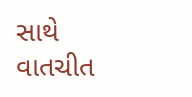સાથે વાતચીત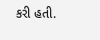કરી હતી.